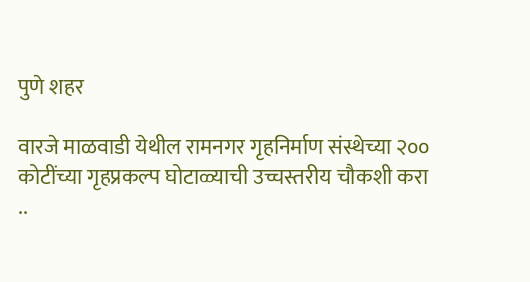पुणे शहर

वारजे माळवाडी येथील रामनगर गृहनिर्माण संस्थेच्या २०० कोटींच्या गृहप्रकल्प घोटाळ्याची उच्चस्तरीय चौकशी करा ..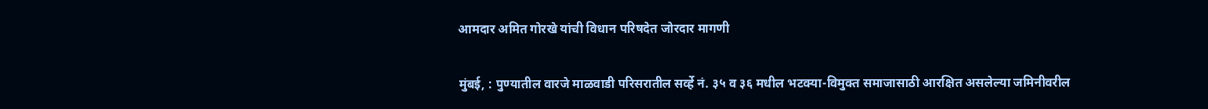आमदार अमित गोरखे यांची विधान परिषदेत जोरदार मागणी

मुंबई, : पुण्यातील वारजे माळवाडी परिसरातील सर्व्हे नं. ३५ व ३६ मधील भटक्या-विमुक्त समाजासाठी आरक्षित असलेल्या जमिनीवरील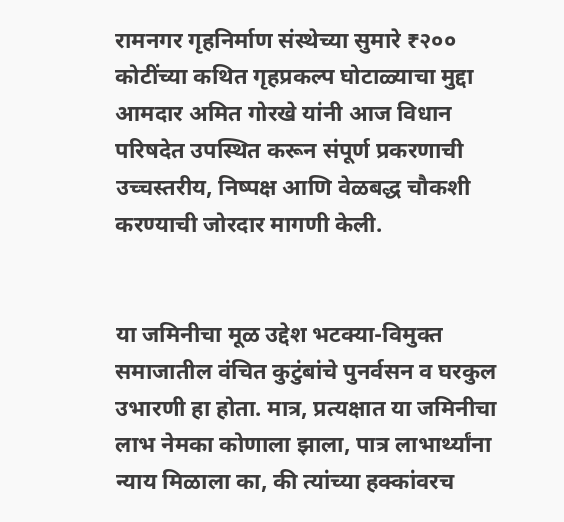रामनगर गृहनिर्माण संस्थेच्या सुमारे ₹२०० कोटींच्या कथित गृहप्रकल्प घोटाळ्याचा मुद्दा आमदार अमित गोरखे यांनी आज विधान परिषदेत उपस्थित करून संपूर्ण प्रकरणाची उच्चस्तरीय, निष्पक्ष आणि वेळबद्ध चौकशी करण्याची जोरदार मागणी केली.


या जमिनीचा मूळ उद्देश भटक्या-विमुक्त समाजातील वंचित कुटुंबांचे पुनर्वसन व घरकुल उभारणी हा होता. मात्र, प्रत्यक्षात या जमिनीचा लाभ नेमका कोणाला झाला, पात्र लाभार्थ्यांना न्याय मिळाला का, की त्यांच्या हक्कांवरच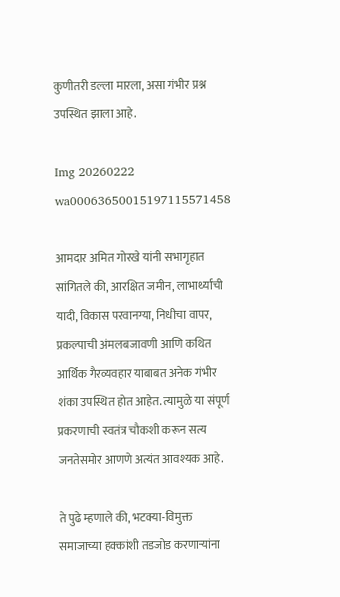कुणीतरी डल्ला मारला, असा गंभीर प्रश्न उपस्थित झाला आहे.

Img 20260222 wa00063650015197115571458

आमदार अमित गोरखे यांनी सभागृहात सांगितले की, आरक्षित जमीन, लाभार्थ्यांची यादी, विकास परवानग्या, निधीचा वापर, प्रकल्पाची अंमलबजावणी आणि कथित आर्थिक गैरव्यवहार याबाबत अनेक गंभीर शंका उपस्थित होत आहेत. त्यामुळे या संपूर्ण प्रकरणाची स्वतंत्र चौकशी करून सत्य जनतेसमोर आणणे अत्यंत आवश्यक आहे.

ते पुढे म्हणाले की, भटक्या-विमुक्त समाजाच्या हक्कांशी तडजोड करणाऱ्यांना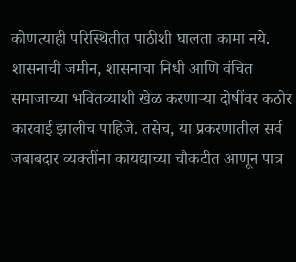कोणत्याही परिस्थितीत पाठीशी घालता कामा नये. शासनाची जमीन, शासनाचा निधी आणि वंचित समाजाच्या भवितव्याशी खेळ करणाऱ्या दोषींवर कठोर कारवाई झालीच पाहिजे. तसेच, या प्रकरणातील सर्व जबाबदार व्यक्तींना कायद्याच्या चौकटीत आणून पात्र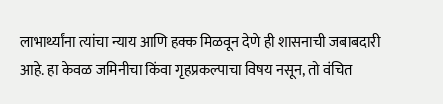लाभार्थ्यांना त्यांचा न्याय आणि हक्क मिळवून देणे ही शासनाची जबाबदारी आहे. हा केवळ जमिनीचा किंवा गृहप्रकल्पाचा विषय नसून, तो वंचित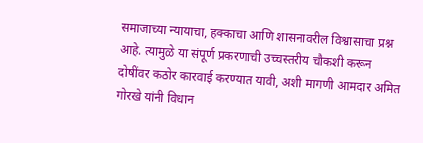समाजाच्या न्यायाचा, हक्काचा आणि शासनावरील विश्वासाचा प्रश्न आहे. त्यामुळे या संपूर्ण प्रकरणाची उच्चस्तरीय चौकशी करून दोषींवर कठोर कारवाई करण्यात यावी, अशी मागणी आमदार अमित गोरखे यांनी विधान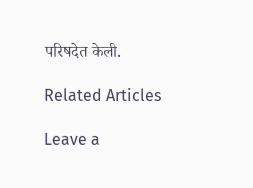परिषदेत केली.

Related Articles

Leave a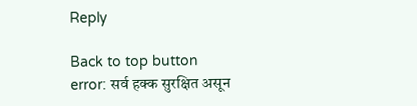Reply

Back to top button
error: सर्व हक्क सुरक्षित असून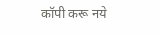कॉपी करू नये